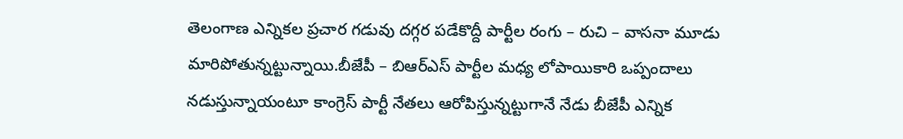తెలంగాణ ఎన్నికల ప్రచార గడువు దగ్గర పడేకొద్దీ పార్టీల రంగు – రుచి – వాసనా మూడు మారిపోతున్నట్టున్నాయి.బీజేపీ – బిఆర్ఎస్ పార్టీల మధ్య లోపాయికారి ఒప్పందాలు నడుస్తున్నాయంటూ కాంగ్రెస్ పార్టీ నేతలు ఆరోపిస్తున్నట్టుగానే నేడు బీజేపీ ఎన్నిక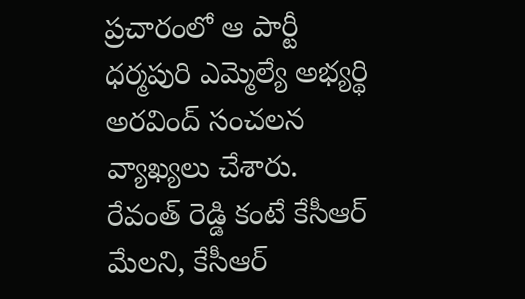ప్రచారంలో ఆ పార్టీ ధర్మపురి ఎమ్మెల్యే అభ్యర్థి అరవింద్ సంచలన వ్యాఖ్యలు చేశారు.
రేవంత్ రెడ్డి కంటే కేసీఆర్ మేలని, కేసీఆర్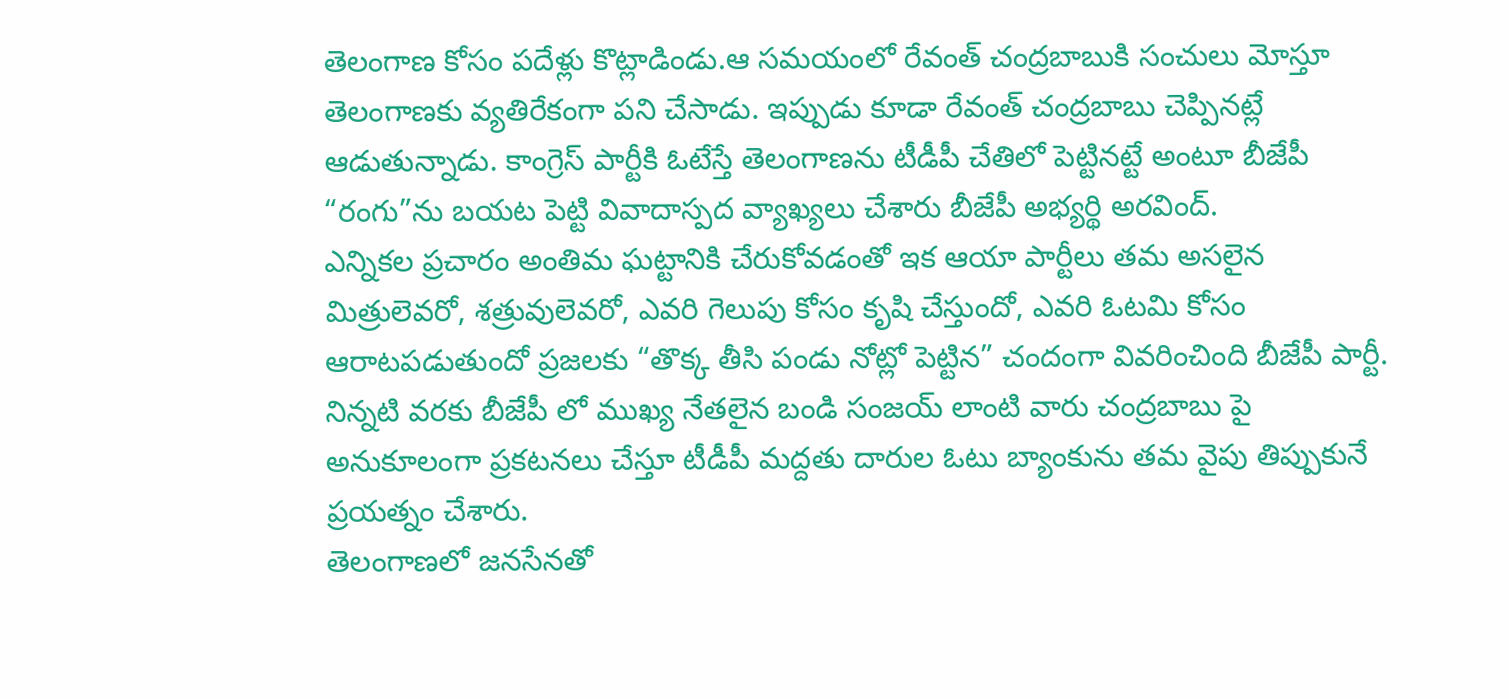తెలంగాణ కోసం పదేళ్లు కొట్లాడిండు.ఆ సమయంలో రేవంత్ చంద్రబాబుకి సంచులు మోస్తూ తెలంగాణకు వ్యతిరేకంగా పని చేసాడు. ఇప్పుడు కూడా రేవంత్ చంద్రబాబు చెప్పినట్లే ఆడుతున్నాడు. కాంగ్రెస్ పార్టీకి ఓటేస్తే తెలంగాణను టీడీపీ చేతిలో పెట్టినట్టే అంటూ బీజేపీ “రంగు”ను బయట పెట్టి వివాదాస్పద వ్యాఖ్యలు చేశారు బీజేపీ అభ్యర్థి అరవింద్.
ఎన్నికల ప్రచారం అంతిమ ఘట్టానికి చేరుకోవడంతో ఇక ఆయా పార్టీలు తమ అసలైన మిత్రులెవరో, శత్రువులెవరో, ఎవరి గెలుపు కోసం కృషి చేస్తుందో, ఎవరి ఓటమి కోసం ఆరాటపడుతుందో ప్రజలకు “తొక్క తీసి పండు నోట్లో పెట్టిన” చందంగా వివరించింది బీజేపీ పార్టీ. నిన్నటి వరకు బీజేపీ లో ముఖ్య నేతలైన బండి సంజయ్ లాంటి వారు చంద్రబాబు పై అనుకూలంగా ప్రకటనలు చేస్తూ టీడీపీ మద్దతు దారుల ఓటు బ్యాంకును తమ వైపు తిప్పుకునే ప్రయత్నం చేశారు.
తెలంగాణలో జనసేనతో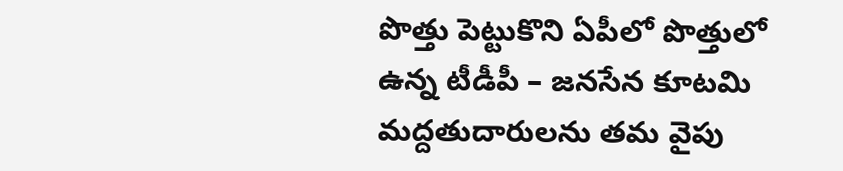పొత్తు పెట్టుకొని ఏపీలో పొత్తులో ఉన్న టీడీపీ – జనసేన కూటమి మద్దతుదారులను తమ వైపు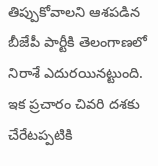తిప్పుకోవాలని ఆశపడిన బీజేపీ పార్టీకి తెలంగాణలో నిరాశే ఎదురయినట్టుంది. ఇక ప్రచారం చివరి దశకు చేరేటప్పటికి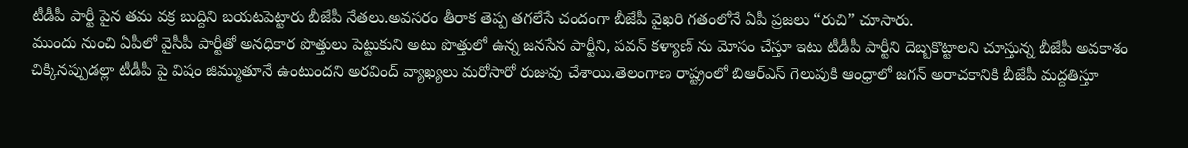టీడీపీ పార్టీ పైన తమ వక్ర బుద్దిని బయటపెట్టారు బీజేపీ నేతలు.అవసరం తీరాక తెప్ప తగలేసే చందంగా బీజేపీ వైఖరి గతంలోనే ఏపీ ప్రజలు “రుచి” చూసారు.
ముందు నుంచి ఏపీలో వైసీపీ పార్టీతో అనధికార పొత్తులు పెట్టుకుని అటు పొత్తులో ఉన్న జనసేన పార్టీని, పవన్ కళ్యాణ్ ను మోసం చేస్తూ ఇటు టీడీపీ పార్టీని దెబ్బకొట్టాలని చూస్తున్న బీజేపీ అవకాశం చిక్కినప్పుడల్లా టీడీపీ పై విషం జిమ్ముతూనే ఉంటుందని అరవింద్ వ్యాఖ్యలు మరోసారో రుజువు చేశాయి.తెలంగాణ రాష్ట్రంలో బిఆర్ఎస్ గెలుపుకి ఆంధ్రాలో జగన్ అరాచకానికి బీజేపీ మద్దతిస్తూ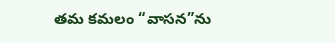తమ కమలం “వాసన”ను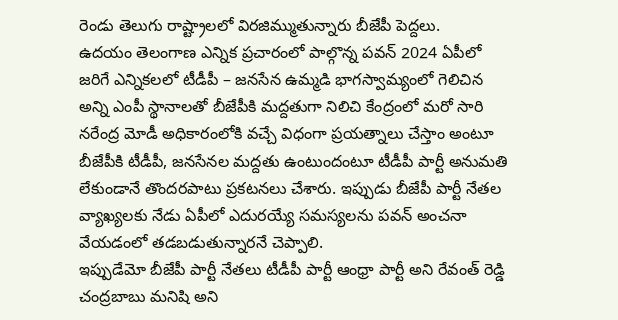రెండు తెలుగు రాష్ట్రాలలో విరజిమ్ముతున్నారు బీజేపీ పెద్దలు.
ఉదయం తెలంగాణ ఎన్నిక ప్రచారంలో పాల్గొన్న పవన్ 2024 ఏపీలో జరిగే ఎన్నికలలో టీడీపీ – జనసేన ఉమ్మడి భాగస్వామ్యంలో గెలిచిన అన్ని ఎంపీ స్థానాలతో బీజేపీకి మద్దతుగా నిలిచి కేంద్రంలో మరో సారి నరేంద్ర మోడీ అధికారంలోకి వచ్చే విధంగా ప్రయత్నాలు చేస్తాం అంటూ బీజేపీకి టీడీపీ, జనసేనల మద్దతు ఉంటుందంటూ టీడీపీ పార్టీ అనుమతి లేకుండానే తొందరపాటు ప్రకటనలు చేశారు. ఇప్పుడు బీజేపీ పార్టీ నేతల వ్యాఖ్యలకు నేడు ఏపీలో ఎదురయ్యే సమస్యలను పవన్ అంచనా వేయడంలో తడబడుతున్నారనే చెప్పాలి.
ఇప్పుడేమో బీజేపీ పార్టీ నేతలు టీడీపీ పార్టీ ఆంధ్రా పార్టీ అని రేవంత్ రెడ్డి చంద్రబాబు మనిషి అని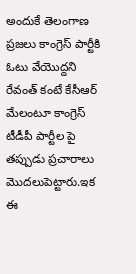అందుకే తెలంగాణ ప్రజలు కాంగ్రెస్ పార్టీకి ఓటు వేయొద్దని రేవంత్ కంటే కేసీఆర్ మేలంటూ కాంగ్రెస్ టీడీపీ పార్టీల పై తప్పుడు ప్రచారాలు మొదలుపెట్టారు.ఇక ఈ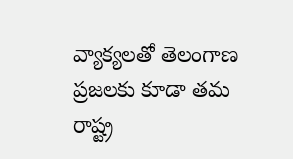వ్యాక్యలతో తెలంగాణ ప్రజలకు కూడా తమ రాష్ట్ర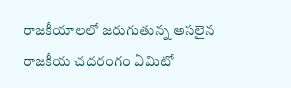రాజకీయాలలో జరుగుతున్న అసలైన రాజకీయ చదరంగం ఏమిటో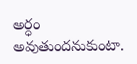అర్ధం అవుతుందనుకుంటా.